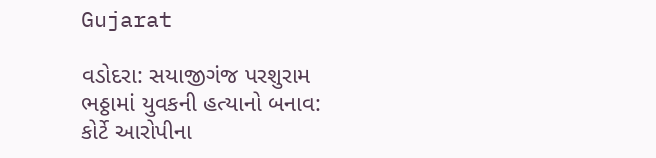Gujarat

વડોદરા: સયાજીગંજ પરશુરામ ભઠ્ઠામાં યુવકની હત્યાનો બનાવ: કોર્ટે આરોપીના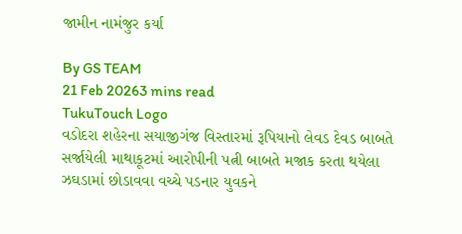જામીન નામંજુર કર્યા

By GS TEAM
21 Feb 20263 mins read
TukuTouch Logo
વડોદરા શહેરના સયાજીગંજ વિસ્તારમાં રૂપિયાનો લેવડ દેવડ બાબતે સર્જાયેલી માથાકૂટમાં આરોપીની પત્ની બાબતે મજાક કરતા થયેલા ઝઘડામાં છોડાવવા વચ્ચે પડનાર યુવકને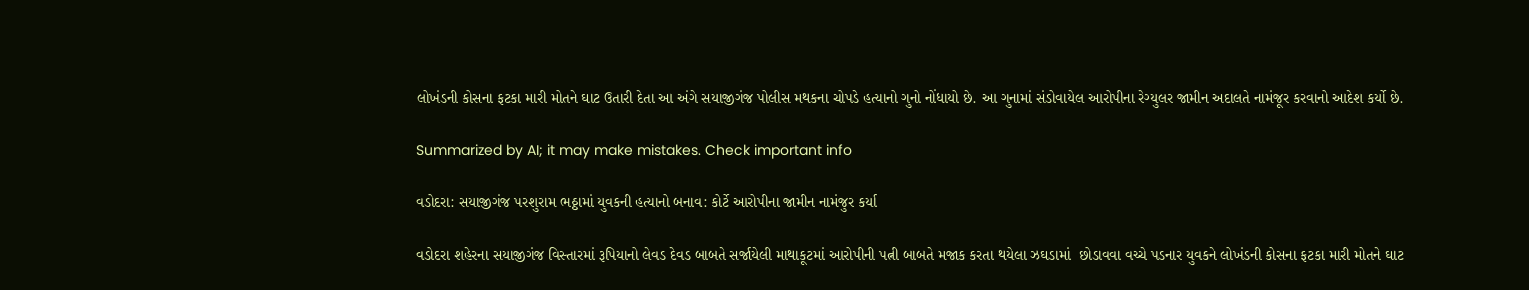લોખંડની કોસના ફટકા મારી મોતને ઘાટ ઉતારી દેતા આ અંગે સયાજીગંજ પોલીસ મથકના ચોપડે હત્યાનો ગુનો નોંધાયો છે. આ ગુનામાં સંડોવાયેલ આરોપીના રેગ્યુલર જામીન અદાલતે નામંજૂર કરવાનો આદેશ કર્યો છે.

Summarized by AI; it may make mistakes. Check important info

વડોદરા: સયાજીગંજ પરશુરામ ભઠ્ઠામાં યુવકની હત્યાનો બનાવ: કોર્ટે આરોપીના જામીન નામંજુર કર્યા

વડોદરા શહેરના સયાજીગંજ વિસ્તારમાં રૂપિયાનો લેવડ દેવડ બાબતે સર્જાયેલી માથાકૂટમાં આરોપીની પત્ની બાબતે મજાક કરતા થયેલા ઝઘડામાં  છોડાવવા વચ્ચે પડનાર યુવકને લોખંડની કોસના ફટકા મારી મોતને ઘાટ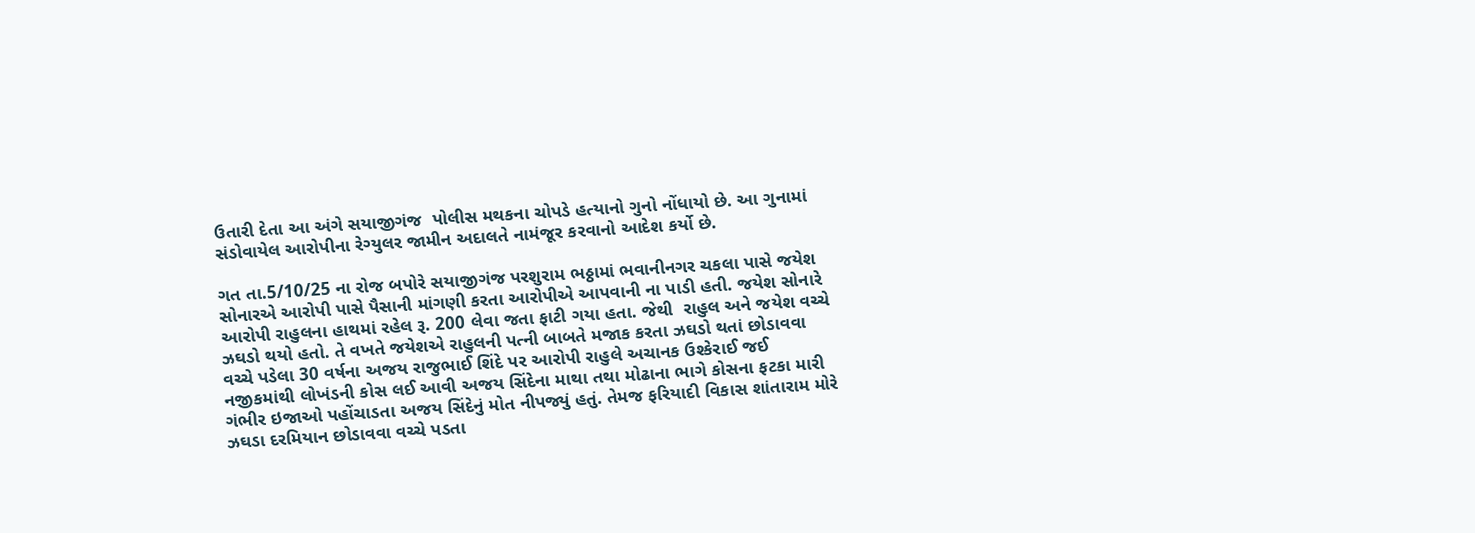ઉતારી દેતા આ અંગે સયાજીગંજ  પોલીસ મથકના ચોપડે હત્યાનો ગુનો નોંધાયો છે. આ ગુનામાં સંડોવાયેલ આરોપીના રેગ્યુલર જામીન અદાલતે નામંજૂર કરવાનો આદેશ કર્યો છે.

ગત તા.5/10/25 ના રોજ બપોરે સયાજીગંજ પરશુરામ ભઠ્ઠામાં ભવાનીનગર ચકલા પાસે જયેશ સોનારએ આરોપી પાસે પૈસાની માંગણી કરતા આરોપીએ આપવાની ના પાડી હતી. જયેશ સોનારે આરોપી રાહુલના હાથમાં રહેલ રૂ. 200 લેવા જતા ફાટી ગયા હતા. જેથી  રાહુલ અને જયેશ વચ્ચે  ઝઘડો થયો હતો. તે વખતે જયેશએ રાહુલની પત્ની બાબતે મજાક કરતા ઝઘડો થતાં છોડાવવા વચ્ચે પડેલા 30 વર્ષના અજય રાજુભાઈ શિંદે પર આરોપી રાહુલે અચાનક ઉશ્કેરાઈ જઈ નજીકમાંથી લોખંડની કોસ લઈ આવી અજય સિંદેના માથા તથા મોઢાના ભાગે કોસના ફટકા મારી ગંભીર ઇજાઓ પહોંચાડતા અજય સિંદેનું મોત નીપજ્યું હતું. તેમજ ફરિયાદી વિકાસ શાંતારામ મોરે ઝઘડા દરમિયાન છોડાવવા વચ્ચે પડતા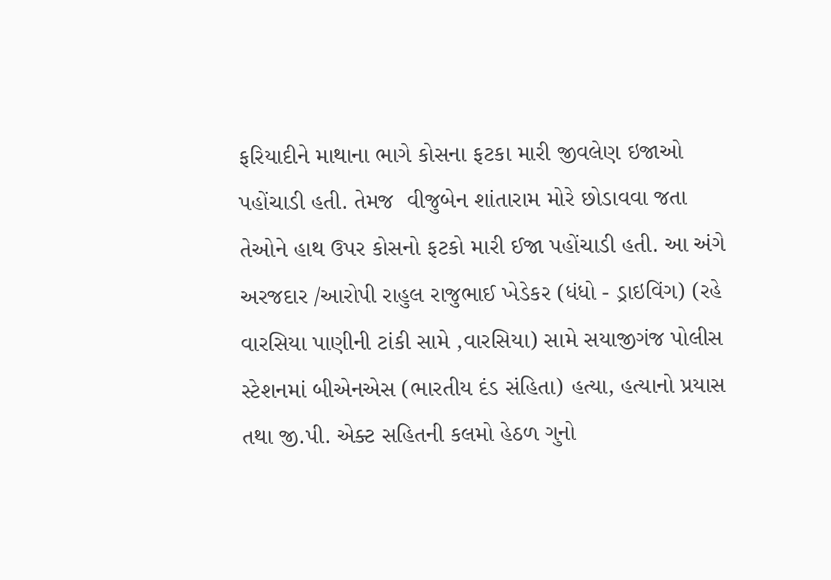ફરિયાદીને માથાના ભાગે કોસના ફટકા મારી જીવલેણ ઇજાઓ પહોંચાડી હતી. તેમજ  વીજુબેન શાંતારામ મોરે છોડાવવા જતા તેઓને હાથ ઉપર કોસનો ફટકો મારી ઈજા પહોંચાડી હતી. આ અંગે  અરજદાર /આરોપી રાહુલ રાજુભાઈ ખેડેકર (ધંધો - ડ્રાઇવિંગ) (રહે વારસિયા પાણીની ટાંકી સામે ,વારસિયા) સામે સયાજીગંજ પોલીસ સ્ટેશનમાં બીએનએસ (ભારતીય દંડ સંહિતા) હત્યા, હત્યાનો પ્રયાસ તથા જી.પી. એક્ટ સહિતની કલમો હેઠળ ગુનો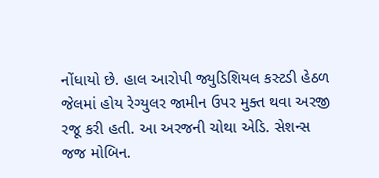નોંધાયો છે. હાલ આરોપી જ્યુડિશિયલ કસ્ટડી હેઠળ જેલમાં હોય રેગ્યુલર જામીન ઉપર મુક્ત થવા અરજી રજૂ કરી હતી. આ અરજની ચોથા એડિ. સેશન્સ જજ મોબિન.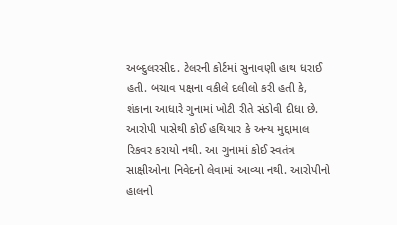અબ્દુલરસીદ. ટેલરની કોર્ટમાં સુનાવણી હાથ ધરાઈ હતી. બચાવ પક્ષના વકીલે દલીલો કરી હતી કે, શંકાના આધારે ગુનામાં ખોટી રીતે સંડોવી દીધા છે. આરોપી પાસેથી કોઈ હથિયાર કે અન્ય મુદ્દામાલ રિકવર કરાયો નથી. આ ગુનામાં કોઈ સ્વતંત્ર  સાક્ષીઓના નિવેદનો લેવામાં આવ્યા નથી. આરોપીનો હાલનો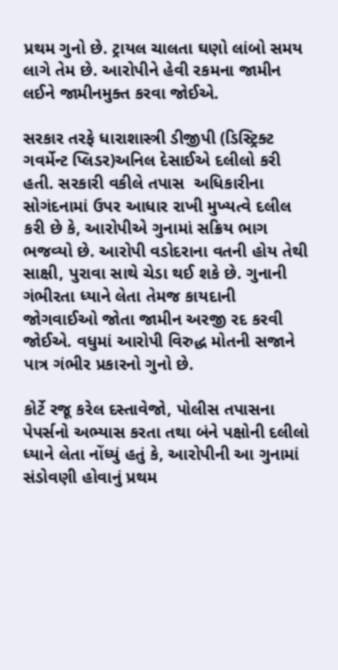પ્રથમ ગુનો છે. ટ્રાયલ ચાલતા ઘણો લાંબો સમય લાગે તેમ છે. આરોપીને હેવી રકમના જામીન લઈને જામીનમુક્ત કરવા જોઈએ.

સરકાર તરફે ધારાશાસ્ત્રી ડીજીપી (ડિસ્ટ્રિક્ટ ગવર્મેન્ટ પ્લિડર)અનિલ દેસાઈએ દલીલો કરી હતી. સરકારી વકીલે તપાસ  અધિકારીના સોગંદનામાં ઉપર આધાર રાખી મુખ્યત્વે દલીલ કરી છે કે, આરોપીએ ગુનામાં સક્રિય ભાગ ભજવ્યો છે. આરોપી વડોદરાના વતની હોય તેથી સાક્ષી, પુરાવા સાથે ચેડા થઈ શકે છે. ગુનાની ગંભીરતા ધ્યાને લેતા તેમજ કાયદાની જોગવાઈઓ જોતા જામીન અરજી રદ કરવી જોઈએ. વધુમાં આરોપી વિરુદ્ધ મોતની સજાને પાત્ર ગંભીર પ્રકારનો ગુનો છે.

કોર્ટે રજૂ કરેલ દસ્તાવેજો, પોલીસ તપાસના પેપર્સનો અભ્યાસ કરતા તથા બંને પક્ષોની દલીલો ધ્યાને લેતા નોંધ્યું હતું કે, આરોપીની આ ગુનામાં  સંડોવણી હોવાનું પ્રથમ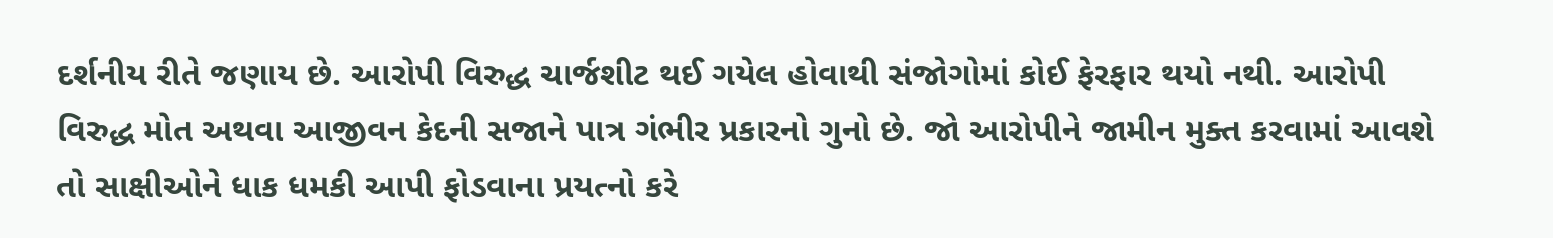દર્શનીય રીતે જણાય છે. આરોપી વિરુદ્ધ ચાર્જશીટ થઈ ગયેલ હોવાથી સંજોગોમાં કોઈ ફેરફાર થયો નથી. આરોપી વિરુદ્ધ મોત અથવા આજીવન કેદની સજાને પાત્ર ગંભીર પ્રકારનો ગુનો છે. જો આરોપીને જામીન મુક્ત કરવામાં આવશે તો સાક્ષીઓને ધાક ધમકી આપી ફોડવાના પ્રયત્નો કરે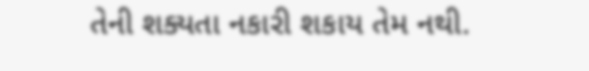તેની શક્યતા નકારી શકાય તેમ નથી.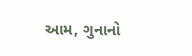આમ, ગુનાનો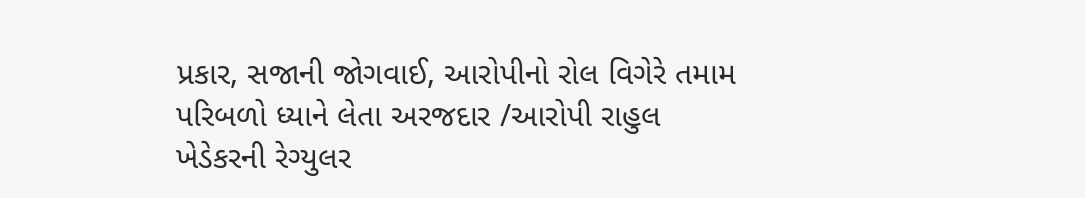પ્રકાર, સજાની જોગવાઈ, આરોપીનો રોલ વિગેરે તમામ પરિબળો ધ્યાને લેતા અરજદાર /આરોપી રાહુલ ખેડેકરની રેગ્યુલર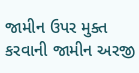જામીન ઉપર મુક્ત કરવાની જામીન અરજી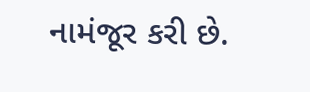નામંજૂર કરી છે.